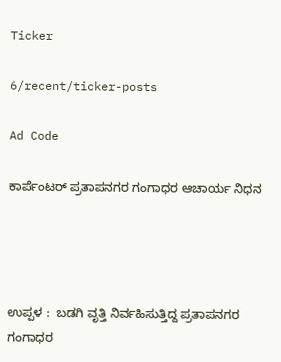Ticker

6/recent/ticker-posts

Ad Code

ಕಾರ್ಪೆಂಟರ್ ಪ್ರತಾಪನಗರ ಗಂಗಾಧರ ಆಚಾರ್ಯ ನಿಧನ




ಉಪ್ಪಳ :  ಬಡಗಿ ವೃತ್ತಿ ನಿರ್ವಹಿಸುತ್ತಿದ್ದ ಪ್ರತಾಪನಗರ  ಗಂಗಾಧರ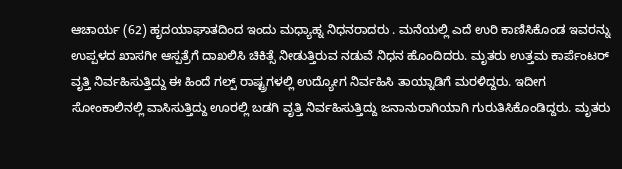ಆಚಾರ್ಯ (62) ಹೃದಯಾಘಾತದಿಂದ ಇಂದು ಮಧ್ಯಾಹ್ನ ನಿಧನರಾದರು . ಮನೆಯಲ್ಲಿ ಎದೆ ಉರಿ ಕಾಣಿಸಿಕೊಂಡ ಇವರನ್ನು ಉಪ್ಪಳದ ಖಾಸಗೀ ಆಸ್ಪತ್ರೆಗೆ ದಾಖಲಿಸಿ ಚಿಕಿತ್ಸೆ ನೀಡುತ್ತಿರುವ ನಡುವೆ ನಿಧನ ಹೊಂದಿದರು. ಮೃತರು ಉತ್ತಮ ಕಾರ್ಪೆಂಟರ್ ವೃತ್ತಿ ನಿರ್ವಹಿಸುತ್ತಿದ್ದು ಈ ಹಿಂದೆ ಗಲ್ಪ್ ರಾಷ್ಟ್ರಗಳಲ್ಲಿ ಉದ್ಯೋಗ ನಿರ್ವಹಿಸಿ ತಾಯ್ನಾಡಿಗೆ ಮರಳಿದ್ದರು. ಇದೀಗ ಸೋಂಕಾಲಿನಲ್ಲಿ ವಾಸಿಸುತ್ತಿದ್ದು ಊರಲ್ಲಿ ಬಡಗಿ ವೃತ್ತಿ ನಿರ್ವಹಿಸುತ್ತಿದ್ದು ಜನಾನುರಾಗಿಯಾಗಿ ಗುರುತಿಸಿಕೊಂಡಿದ್ದರು. ಮೃತರು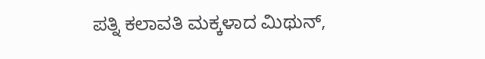ಪತ್ನಿ ಕಲಾವತಿ ಮಕ್ಕಳಾದ ಮಿಥುನ್,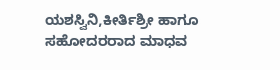ಯಶಸ್ವಿನಿ,ಕೀರ್ತಿಶ್ರೀ ಹಾಗೂ ಸಹೋದರರಾದ ಮಾಧವ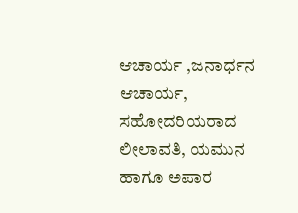ಆಚಾರ್ಯ ,ಜನಾರ್ಧನ ಆಚಾರ್ಯ, ಸಹೋದರಿಯರಾದ ಲೀಲಾವತಿ, ಯಮುನ ಹಾಗೂ ಅಪಾರ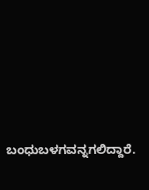ಬಂಧುಬಳಗವನ್ನಗಲಿದ್ದಾರೆ.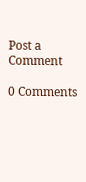Post a Comment

0 Comments